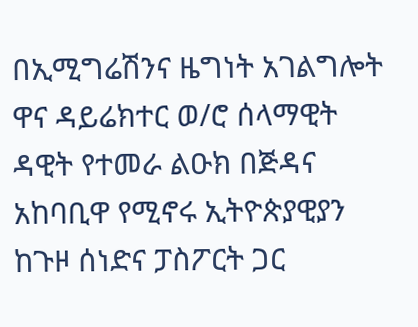በኢሚግሬሽንና ዜግነት አገልግሎት ዋና ዳይሬክተር ወ/ሮ ሰላማዊት ዳዊት የተመራ ልዑክ በጅዳና አከባቢዋ የሚኖሩ ኢትዮጵያዊያን ከጉዞ ሰነድና ፓስፖርት ጋር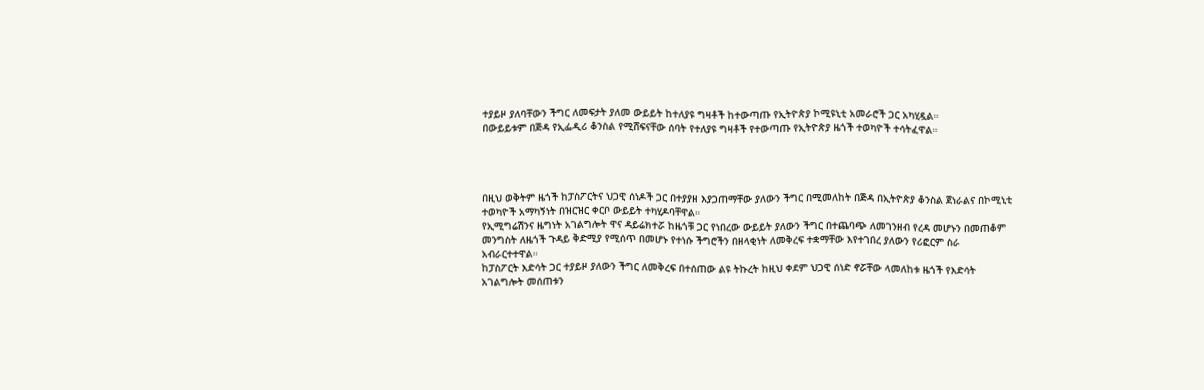ተያይዞ ያለባቸውን ችግር ለመፍታት ያለመ ውይይት ከተለያዩ ግዛቶች ከተውጣጡ የኢትዮጵያ ኮሚዩኒቲ አመራሮች ጋር አካሂዷል።
በውይይቱም በጅዳ የኢፌዲሪ ቆንስል የሚሸፍናቸው ሰባት የተለያዩ ግዛቶች የተውጣጡ የኢትዮጵያ ዜጎች ተወካዮች ተሳትፈዋል።




በዚህ ወቅትም ዜጎች ከፓስፖርትና ህጋዊ ሰነዶች ጋር በተያያዘ እያጋጠማቸው ያለውን ችግር በሚመለከት በጅዳ በኢትዮጵያ ቆንስል ጀነራልና በኮሚኒቲ ተወካዮች አማካኝነት በዝርዝር ቀርቦ ውይይት ተካሂዶባቸዋል።
የኢሚግሬሽንና ዜግነት አገልግሎት ዋና ዳይሬክተሯ ከዜጎቹ ጋር የነበረው ውይይት ያለውን ችግር በተጨባጭ ለመገንዘብ የረዳ መሆኑን በመጠቆም መንግስት ለዜጎች ጉዳይ ቅድሚያ የሚሰጥ በመሆኑ የተነሱ ችግሮችን በዘላቂነት ለመቅረፍ ተቋማቸው እየተገበረ ያለውን የሪፎርም ስራ አብራርተተዋል።
ከፓስፖርት እድሳት ጋር ተያይዞ ያለውን ችግር ለመቅረፍ በተሰጠው ልዩ ትኩረት ከዚህ ቀደም ህጋዊ ሰነድ ኖሯቸው ላመለከቱ ዜጎች የእድሳት አገልግሎት መሰጠቱን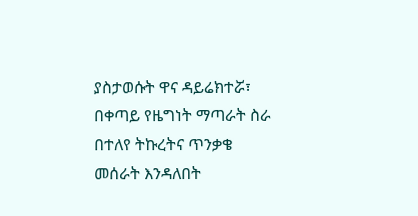ያስታወሱት ዋና ዳይሬክተሯ፣ በቀጣይ የዜግነት ማጣራት ስራ በተለየ ትኩረትና ጥንቃቄ መሰራት እንዳለበት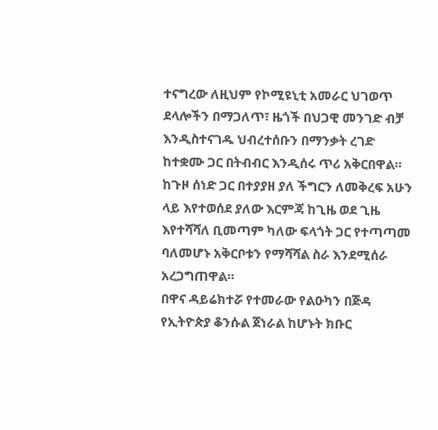ተናግረው ለዚህም የኮሚዩኒቲ አመራር ህገወጥ ደላሎችን በማጋለጥ፣ ዜጎች በህጋዊ መንገድ ብቻ እንዲስተናገዱ ህብረተሰቡን በማንቃት ረገድ ከተቋሙ ጋር በትብብር እንዲሰሩ ጥሪ አቅርበዋል። ከጉዞ ሰነድ ጋር በተያያዘ ያለ ችግርን ለመቅረፍ አሁን ላይ እየተወሰደ ያለው እርምጃ ከጊዜ ወደ ጊዜ እየተሻሻለ ቢመጣም ካለው ፍላጎት ጋር የተጣጣመ ባለመሆኑ አቅርቦቱን የማሻሻል ስራ እንደሚሰራ አረጋግጠዋል።
በዋና ዳይሬክተሯ የተመራው የልዑካን በጅዳ የኢትዮጵያ ቆንሱል ጀነራል ከሆኑት ክቡር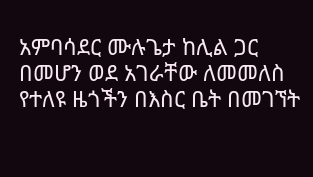አምባሳደር ሙሉጌታ ከሊል ጋር በመሆን ወደ አገራቸው ለመመለስ የተለዩ ዜጎችን በእስር ቤት በመገኘት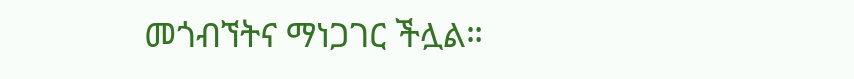መጎብኘትና ማነጋገር ችሏል።